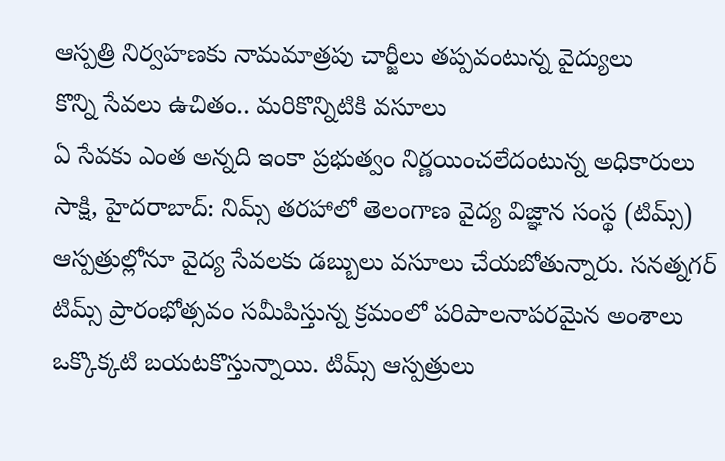ఆస్పత్రి నిర్వహణకు నామమాత్రపు చార్జీలు తప్పవంటున్న వైద్యులు
కొన్ని సేవలు ఉచితం.. మరికొన్నిటికి వసూలు
ఏ సేవకు ఎంత అన్నది ఇంకా ప్రభుత్వం నిర్ణయించలేదంటున్న అధికారులు
సాక్షి, హైదరాబాద్: నిమ్స్ తరహాలో తెలంగాణ వైద్య విజ్ఞాన సంస్థ (టిమ్స్) ఆస్పత్రుల్లోనూ వైద్య సేవలకు డబ్బులు వసూలు చేయబోతున్నారు. సనత్నగర్ టిమ్స్ ప్రారంభోత్సవం సమీపిస్తున్న క్రమంలో పరిపాలనాపరమైన అంశాలు ఒక్కొక్కటి బయటకొస్తున్నాయి. టిమ్స్ ఆస్పత్రులు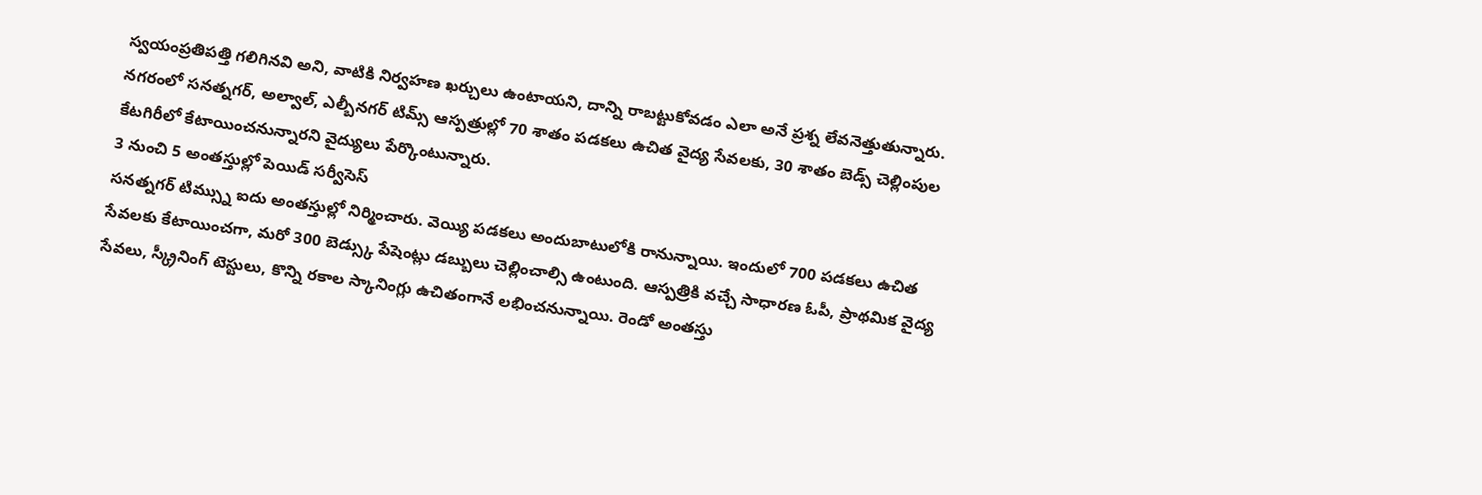స్వయంప్రతిపత్తి గలిగినవి అని, వాటికి నిర్వహణ ఖర్చులు ఉంటాయని, దాన్ని రాబట్టుకోవడం ఎలా అనే ప్రశ్న లేవనెత్తుతున్నారు. నగరంలో సనత్నగర్, అల్వాల్, ఎల్బీనగర్ టిమ్స్ ఆస్పత్రుల్లో 70 శాతం పడకలు ఉచిత వైద్య సేవలకు, 30 శాతం బెడ్స్ చెల్లింపుల కేటగిరీలో కేటాయించనున్నారని వైద్యులు పేర్కొంటున్నారు.
3 నుంచి 5 అంతస్తుల్లో పెయిడ్ సర్వీసెస్
సనత్నగర్ టిమ్స్ను ఐదు అంతస్తుల్లో నిర్మించారు. వెయ్యి పడకలు అందుబాటులోకి రానున్నాయి. ఇందులో 700 పడకలు ఉచిత సేవలకు కేటాయించగా, మరో 300 బెడ్స్కు పేషెంట్లు డబ్బులు చెల్లించాల్సి ఉంటుంది. ఆస్పత్రికి వచ్చే సాధారణ ఓపీ, ప్రాథమిక వైద్య సేవలు, స్క్రీనింగ్ టెస్టులు, కొన్ని రకాల స్కానింగ్లు ఉచితంగానే లభించనున్నాయి. రెండో అంతస్తు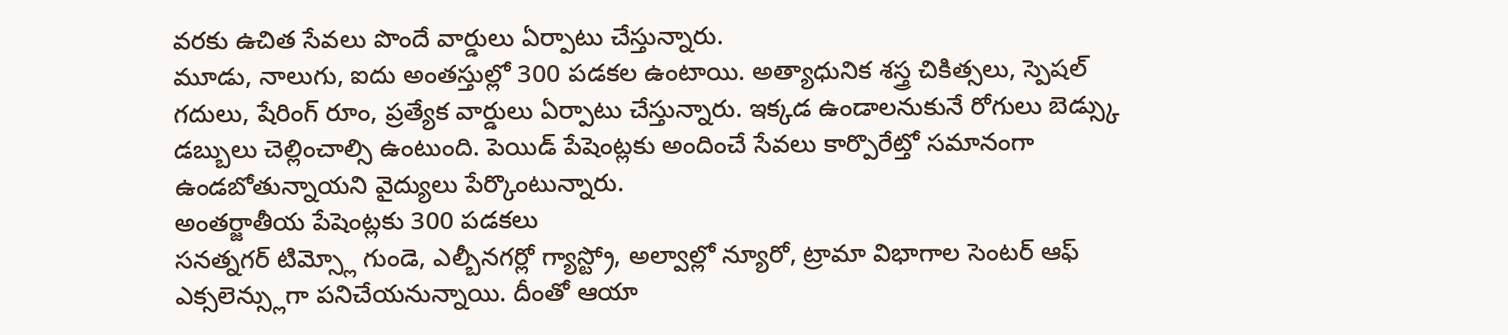వరకు ఉచిత సేవలు పొందే వార్డులు ఏర్పాటు చేస్తున్నారు.
మూడు, నాలుగు, ఐదు అంతస్తుల్లో 300 పడకల ఉంటాయి. అత్యాధునిక శస్త్ర చికిత్సలు, స్పెషల్ గదులు, షేరింగ్ రూం, ప్రత్యేక వార్డులు ఏర్పాటు చేస్తున్నారు. ఇక్కడ ఉండాలనుకునే రోగులు బెడ్స్కు డబ్బులు చెల్లించాల్సి ఉంటుంది. పెయిడ్ పేషెంట్లకు అందించే సేవలు కార్పొరేట్తో సమానంగా ఉండబోతున్నాయని వైద్యులు పేర్కొంటున్నారు.
అంతర్జాతీయ పేషెంట్లకు 300 పడకలు
సనత్నగర్ టిమ్స్లో గుండె, ఎల్బీనగర్లో గ్యాస్ట్రో, అల్వాల్లో న్యూరో, ట్రామా విభాగాల సెంటర్ ఆఫ్ ఎక్సలెన్స్లుగా పనిచేయనున్నాయి. దీంతో ఆయా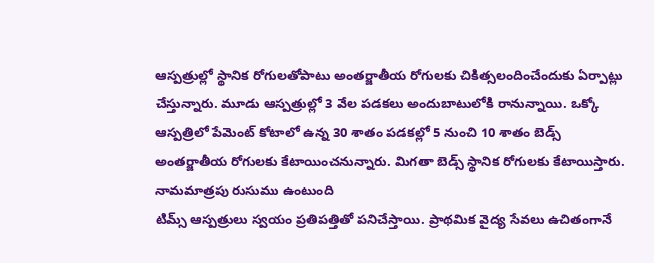ఆస్పత్రుల్లో స్థానిక రోగులతోపాటు అంతర్జాతీయ రోగులకు చికిత్సలందించేందుకు ఏర్పాట్లు చేస్తున్నారు. మూడు ఆస్పత్రుల్లో 3 వేల పడకలు అందుబాటులోకి రానున్నాయి. ఒక్కో ఆస్పత్రిలో పేమెంట్ కోటాలో ఉన్న 30 శాతం పడకల్లో 5 నుంచి 10 శాతం బెడ్స్ అంతర్జాతీయ రోగులకు కేటాయించనున్నారు. మిగతా బెడ్స్ స్థానిక రోగులకు కేటాయిస్తారు.
నామమాత్రపు రుసుము ఉంటుంది
టిమ్స్ ఆస్పత్రులు స్వయం ప్రతిపత్తితో పనిచేస్తాయి. ప్రాథమిక వైద్య సేవలు ఉచితంగానే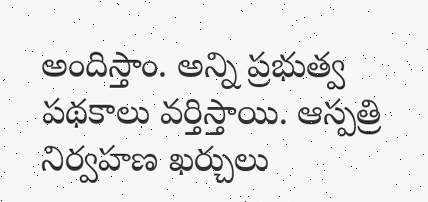అందిస్తాం. అన్ని ప్రభుత్వ పథకాలు వర్తిస్తాయి. ఆస్పత్రి నిర్వహణ ఖర్చులు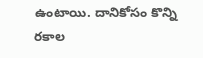ఉంటాయి. దానికోసం కొన్ని రకాల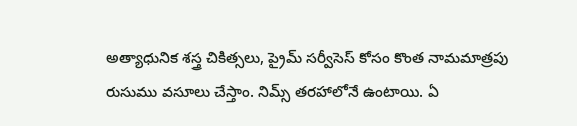అత్యాధునిక శస్త్ర చికిత్సలు, ప్రైమ్ సర్వీసెస్ కోసం కొంత నామమాత్రపు రుసుము వసూలు చేస్తాం. నిమ్స్ తరహాలోనే ఉంటాయి. ఏ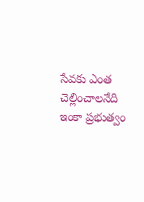సేవకు ఎంత చెల్లించాలనేది ఇంకా ప్రభుత్వం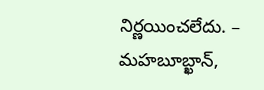నిర్ణయించలేదు. – మహబూబ్ఖాన్,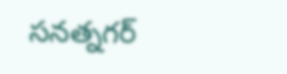సనత్నగర్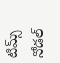టిమ్స్ నోడల్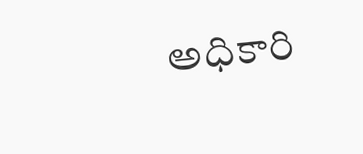అధికారి